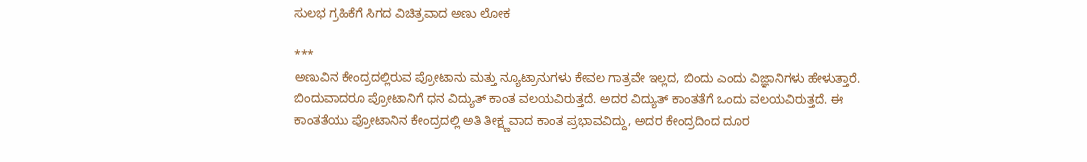ಸುಲಭ ಗ್ರಹಿಕೆಗೆ ಸಿಗದ ವಿಚಿತ್ರವಾದ ಅಣು ಲೋಕ

***
ಅಣುವಿನ ಕೇಂದ್ರದಲ್ಲಿರುವ ಪ್ರೋಟಾನು ಮತ್ತು ನ್ಯೂಟ್ರಾನುಗಳು ಕೇವಲ ಗಾತ್ರವೇ ಇಲ್ಲದ, ಬಿಂದು ಎಂದು ವಿಜ್ಞಾನಿಗಳು ಹೇಳುತ್ತಾರೆ. ಬಿಂದುವಾದರೂ ಪ್ರೋಟಾನಿಗೆ ಧನ ವಿದ್ಯುತ್ ಕಾಂತ ವಲಯವಿರುತ್ತದೆ. ಅದರ ವಿದ್ಯುತ್ ಕಾಂತತೆಗೆ ಒಂದು ವಲಯವಿರುತ್ತದೆ. ಈ ಕಾಂತತೆಯು ಪ್ರೋಟಾನಿನ ಕೇಂದ್ರದಲ್ಲಿ ಅತಿ ತೀಕ್ಷ್ಣವಾದ ಕಾಂತ ಪ್ರಭಾವವಿದ್ದು, ಅದರ ಕೇಂದ್ರದಿಂದ ದೂರ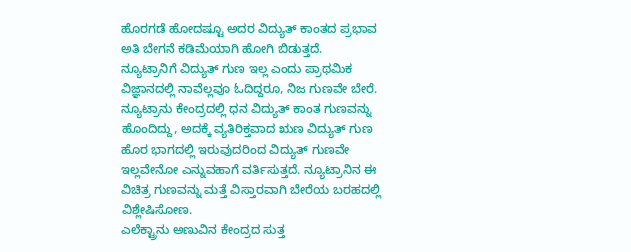ಹೊರಗಡೆ ಹೋದಷ್ಟೂ ಅದರ ವಿದ್ಯುತ್ ಕಾಂತದ ಪ್ರಭಾವ ಅತಿ ಬೇಗನೆ ಕಡಿಮೆಯಾಗಿ ಹೋಗಿ ಬಿಡುತ್ತದೆ.
ನ್ಯೂಟ್ರಾನಿಗೆ ವಿದ್ಯುತ್ ಗುಣ ಇಲ್ಲ ಎಂದು ಪ್ರಾಥಮಿಕ ವಿಜ್ಞಾನದಲ್ಲಿ ನಾವೆಲ್ಲವೂ ಓದಿದ್ದರೂ, ನಿಜ ಗುಣವೇ ಬೇರೆ. ನ್ಯೂಟ್ರಾನು ಕೇಂದ್ರದಲ್ಲಿ ಧನ ವಿದ್ಯುತ್ ಕಾಂತ ಗುಣವನ್ನು ಹೊಂದಿದ್ದು, ಅದಕ್ಕೆ ವ್ಯತಿರಿಕ್ತವಾದ ಋಣ ವಿದ್ಯುತ್ ಗುಣ ಹೊರ ಭಾಗದಲ್ಲಿ ಇರುವುದರಿಂದ ವಿದ್ಯುತ್ ಗುಣವೇ ಇಲ್ಲವೇನೋ ಎನ್ನುವಹಾಗೆ ವರ್ತಿಸುತ್ತದೆ. ನ್ಯೂಟ್ರಾನಿನ ಈ ವಿಚಿತ್ರ ಗುಣವನ್ನು ಮತ್ತೆ ವಿಸ್ತಾರವಾಗಿ ಬೇರೆಯ ಬರಹದಲ್ಲಿ ವಿಶ್ಲೇಷಿಸೋಣ.
ಎಲೆಕ್ಟ್ರಾನು ಅಣುವಿನ ಕೇಂದ್ರದ ಸುತ್ತ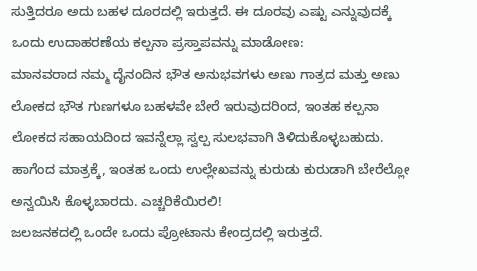ಸುತ್ತಿದರೂ ಅದು ಬಹಳ ದೂರದಲ್ಲಿ ಇರುತ್ತದೆ. ಈ ದೂರವು ಎಷ್ಟು ಎನ್ನುವುದಕ್ಕೆ ಒಂದು ಉದಾಹರಣೆಯ ಕಲ್ಪನಾ ಪ್ರಸ್ತಾಪವನ್ನು ಮಾಡೋಣ:
ಮಾನವರಾದ ನಮ್ಮ ದೈನಂದಿನ ಭೌತ ಅನುಭವಗಳು ಅಣು ಗಾತ್ರದ ಮತ್ತು ಅಣು ಲೋಕದ ಭೌತ ಗುಣಗಳೂ ಬಹಳವೇ ಬೇರೆ ಇರುವುದರಿಂದ, ಇಂತಹ ಕಲ್ಪನಾ ಲೋಕದ ಸಹಾಯದಿಂದ ಇವನ್ನೆಲ್ಲಾ ಸ್ವಲ್ಪ ಸುಲಭವಾಗಿ ತಿಳಿದುಕೊಳ್ಳಬಹುದು. ಹಾಗೆಂದ ಮಾತ್ರಕ್ಕೆ, ಇಂತಹ ಒಂದು ಉಲ್ಲೇಖವನ್ನು ಕುರುಡು ಕುರುಡಾಗಿ ಬೇರೆಲ್ಲೋ ಅನ್ವಯಿಸಿ ಕೊಳ್ಳಬಾರದು. ಎಚ್ಚರಿಕೆಯಿರಲಿ!
ಜಲಜನಕದಲ್ಲಿ ಒಂದೇ ಒಂದು ಪ್ರೋಟಾನು ಕೇಂದ್ರದಲ್ಲಿ ಇರುತ್ತದೆ.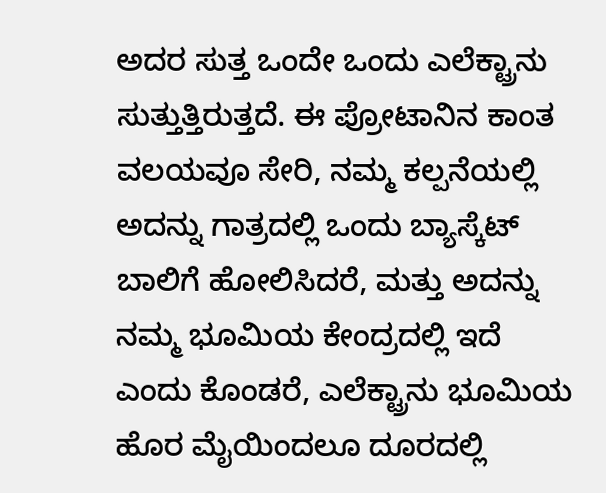ಅದರ ಸುತ್ತ ಒಂದೇ ಒಂದು ಎಲೆಕ್ಟ್ರಾನು ಸುತ್ತುತ್ತಿರುತ್ತದೆ. ಈ ಪ್ರೋಟಾನಿನ ಕಾಂತ ವಲಯವೂ ಸೇರಿ, ನಮ್ಮ ಕಲ್ಪನೆಯಲ್ಲಿ ಅದನ್ನು ಗಾತ್ರದಲ್ಲಿ ಒಂದು ಬ್ಯಾಸ್ಕೆಟ್ ಬಾಲಿಗೆ ಹೋಲಿಸಿದರೆ, ಮತ್ತು ಅದನ್ನು ನಮ್ಮ ಭೂಮಿಯ ಕೇಂದ್ರದಲ್ಲಿ ಇದೆ ಎಂದು ಕೊಂಡರೆ, ಎಲೆಕ್ಟ್ರಾನು ಭೂಮಿಯ ಹೊರ ಮೈಯಿಂದಲೂ ದೂರದಲ್ಲಿ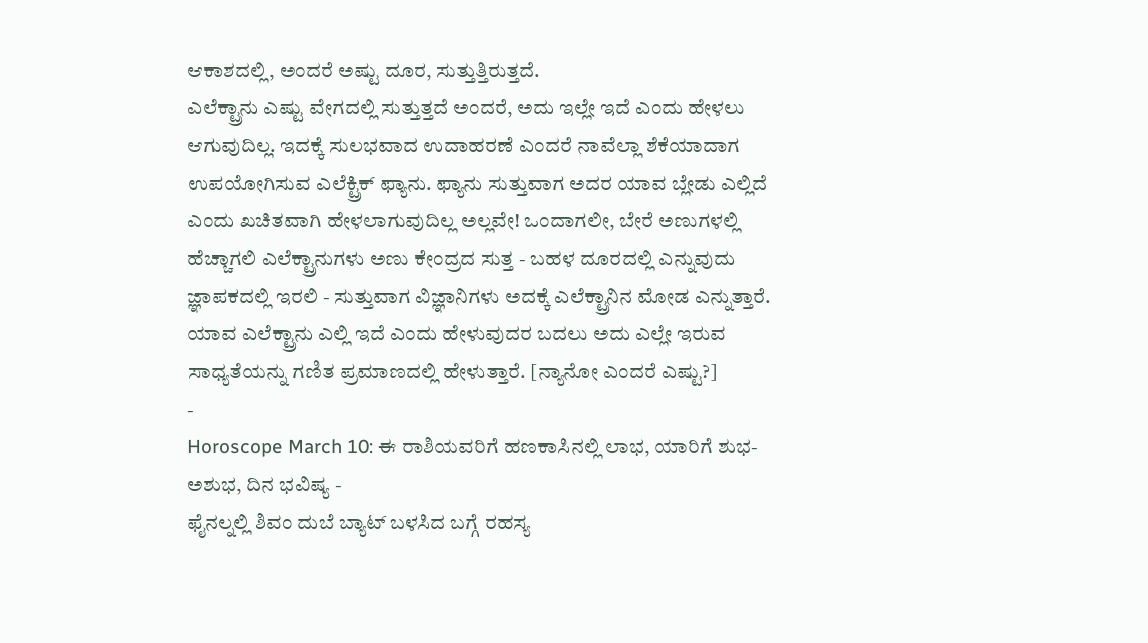ಆಕಾಶದಲ್ಲಿ, ಅಂದರೆ ಅಷ್ಟು ದೂರ, ಸುತ್ತುತ್ತಿರುತ್ತದೆ.
ಎಲೆಕ್ಟ್ರಾನು ಎಷ್ಟು ವೇಗದಲ್ಲಿ ಸುತ್ತುತ್ತದೆ ಅಂದರೆ, ಅದು ಇಲ್ಲೇ ಇದೆ ಎಂದು ಹೇಳಲು ಆಗುವುದಿಲ್ಲ. ಇದಕ್ಕೆ ಸುಲಭವಾದ ಉದಾಹರಣೆ ಎಂದರೆ ನಾವೆಲ್ಲಾ ಶೆಕೆಯಾದಾಗ ಉಪಯೋಗಿಸುವ ಎಲೆಕ್ಟ್ರಿಕ್ ಫ್ಯಾನು. ಫ್ಯಾನು ಸುತ್ತುವಾಗ ಅದರ ಯಾವ ಬ್ಲೇಡು ಎಲ್ಲಿದೆ ಎಂದು ಖಚಿತವಾಗಿ ಹೇಳಲಾಗುವುದಿಲ್ಲ ಅಲ್ಲವೇ! ಒಂದಾಗಲೀ, ಬೇರೆ ಅಣುಗಳಲ್ಲಿ ಹೆಚ್ಚಾಗಲಿ ಎಲೆಕ್ಟ್ರಾನುಗಳು ಅಣು ಕೇಂದ್ರದ ಸುತ್ತ - ಬಹಳ ದೂರದಲ್ಲಿ ಎನ್ನುವುದು ಜ್ಞಾಪಕದಲ್ಲಿ ಇರಲಿ - ಸುತ್ತುವಾಗ ವಿಜ್ಞಾನಿಗಳು ಅದಕ್ಕೆ ಎಲೆಕ್ಟ್ರಾನಿನ ಮೋಡ ಎನ್ನುತ್ತಾರೆ.
ಯಾವ ಎಲೆಕ್ಟ್ರಾನು ಎಲ್ಲಿ ಇದೆ ಎಂದು ಹೇಳುವುದರ ಬದಲು ಅದು ಎಲ್ಲೇ ಇರುವ ಸಾಧ್ಯತೆಯನ್ನು ಗಣಿತ ಪ್ರಮಾಣದಲ್ಲಿ ಹೇಳುತ್ತಾರೆ. [ನ್ಯಾನೋ ಎಂದರೆ ಎಷ್ಟು?]
-
Horoscope March 10: ಈ ರಾಶಿಯವರಿಗೆ ಹಣಕಾಸಿನಲ್ಲಿ ಲಾಭ, ಯಾರಿಗೆ ಶುಭ-ಅಶುಭ, ದಿನ ಭವಿಷ್ಯ -
ಫೈನಲ್ನಲ್ಲಿ ಶಿವಂ ದುಬೆ ಬ್ಯಾಟ್ ಬಳಸಿದ ಬಗ್ಗೆ ರಹಸ್ಯ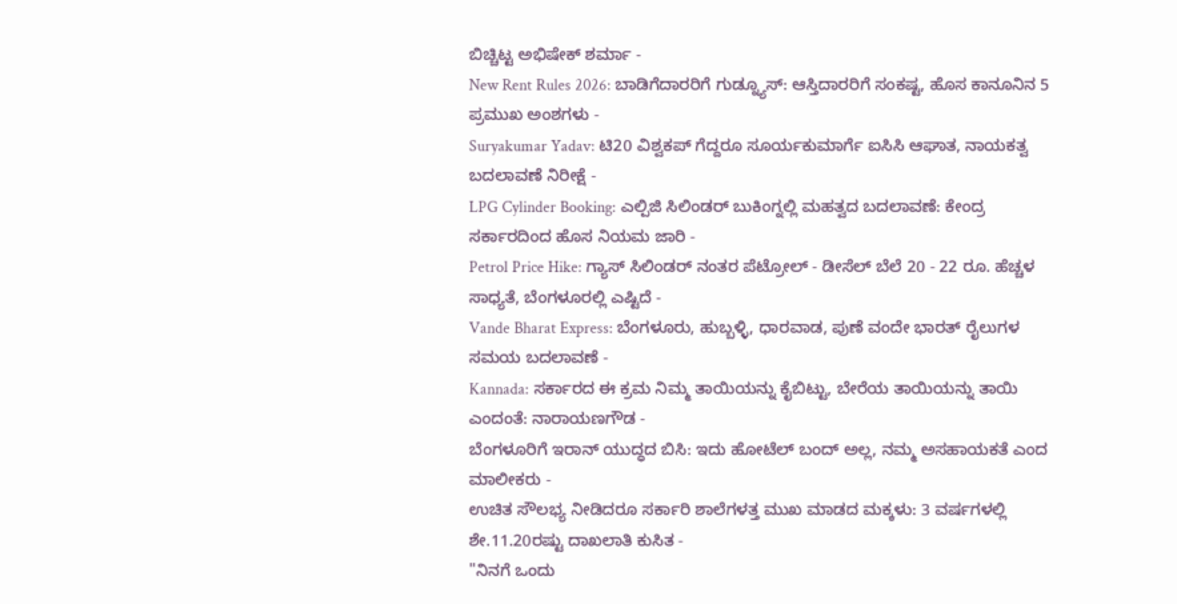ಬಿಚ್ಚಿಟ್ಟ ಅಭಿಷೇಕ್ ಶರ್ಮಾ -
New Rent Rules 2026: ಬಾಡಿಗೆದಾರರಿಗೆ ಗುಡ್ನ್ಯೂಸ್: ಆಸ್ತಿದಾರರಿಗೆ ಸಂಕಷ್ಟ, ಹೊಸ ಕಾನೂನಿನ 5 ಪ್ರಮುಖ ಅಂಶಗಳು -
Suryakumar Yadav: ಟಿ20 ವಿಶ್ವಕಪ್ ಗೆದ್ದರೂ ಸೂರ್ಯಕುಮಾರ್ಗೆ ಐಸಿಸಿ ಆಘಾತ, ನಾಯಕತ್ವ ಬದಲಾವಣೆ ನಿರೀಕ್ಷೆ -
LPG Cylinder Booking: ಎಲ್ಪಿಜಿ ಸಿಲಿಂಡರ್ ಬುಕಿಂಗ್ನಲ್ಲಿ ಮಹತ್ವದ ಬದಲಾವಣೆ: ಕೇಂದ್ರ ಸರ್ಕಾರದಿಂದ ಹೊಸ ನಿಯಮ ಜಾರಿ -
Petrol Price Hike: ಗ್ಯಾಸ್ ಸಿಲಿಂಡರ್ ನಂತರ ಪೆಟ್ರೋಲ್ - ಡೀಸೆಲ್ ಬೆಲೆ 20 - 22 ರೂ. ಹೆಚ್ಚಳ ಸಾಧ್ಯತೆ, ಬೆಂಗಳೂರಲ್ಲಿ ಎಷ್ಟಿದೆ -
Vande Bharat Express: ಬೆಂಗಳೂರು, ಹುಬ್ಬಳ್ಳಿ, ಧಾರವಾಡ, ಪುಣೆ ವಂದೇ ಭಾರತ್ ರೈಲುಗಳ ಸಮಯ ಬದಲಾವಣೆ -
Kannada: ಸರ್ಕಾರದ ಈ ಕ್ರಮ ನಿಮ್ಮ ತಾಯಿಯನ್ನು ಕೈಬಿಟ್ಟು, ಬೇರೆಯ ತಾಯಿಯನ್ನು ತಾಯಿ ಎಂದಂತೆ: ನಾರಾಯಣಗೌಡ -
ಬೆಂಗಳೂರಿಗೆ ಇರಾನ್ ಯುದ್ಧದ ಬಿಸಿ: ಇದು ಹೋಟೆಲ್ ಬಂದ್ ಅಲ್ಲ, ನಮ್ಮ ಅಸಹಾಯಕತೆ ಎಂದ ಮಾಲೀಕರು -
ಉಚಿತ ಸೌಲಭ್ಯ ನೀಡಿದರೂ ಸರ್ಕಾರಿ ಶಾಲೆಗಳತ್ತ ಮುಖ ಮಾಡದ ಮಕ್ಕಳು: 3 ವರ್ಷಗಳಲ್ಲಿ ಶೇ.11.20ರಷ್ಟು ದಾಖಲಾತಿ ಕುಸಿತ -
"ನಿನಗೆ ಒಂದು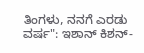ತಿಂಗಳು, ನನಗೆ ಎರಡು ವರ್ಷ": ಇಶಾನ್ ಕಿಶನ್-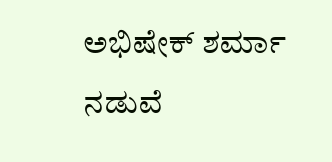ಅಭಿಷೇಕ್ ಶರ್ಮಾ ನಡುವೆ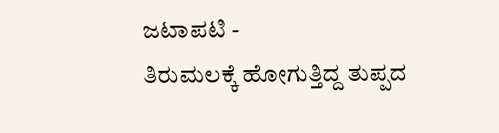ಜಟಾಪಟಿ -
ತಿರುಮಲಕ್ಕೆ ಹೋಗುತ್ತಿದ್ದ ತುಪ್ಪದ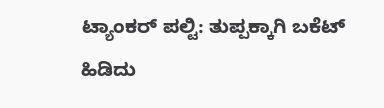ಟ್ಯಾಂಕರ್ ಪಲ್ಟಿ: ತುಪ್ಪಕ್ಕಾಗಿ ಬಕೆಟ್ ಹಿಡಿದು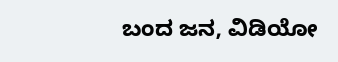ಬಂದ ಜನ, ವಿಡಿಯೋ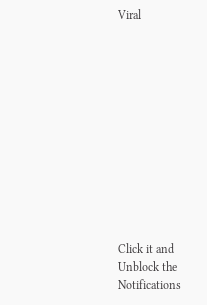Viral












Click it and Unblock the Notifications